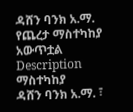ዳሸን ባንክ አ.ማ. የጨረታ ማስተካከያ አውጥቷል
Description
ማስተካከያ
ዳሸን ባንክ አ.ማ. ፣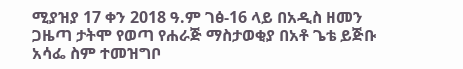ሚያዝያ 17 ቀን 2018 ዓ.ም ገፅ-16 ላይ በአዲስ ዘመን ጋዜጣ ታትሞ የወጣ የሐራጅ ማስታወቂያ በአቶ ጌቴ ይጅቡ አሳፌ ስም ተመዝግቦ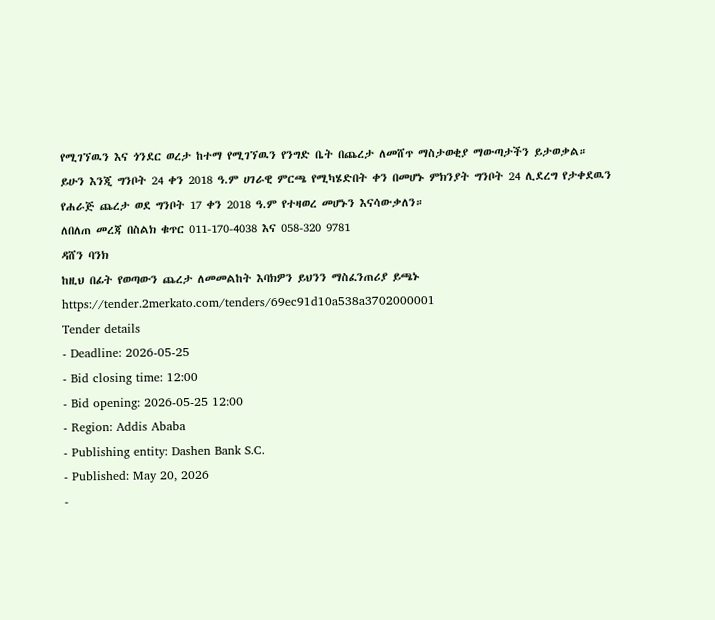የሚገኘዉን እና ጎንደር ወረታ ከተማ የሚገኘዉን የንግድ ቤት በጨረታ ለመሸጥ ማስታወቂያ ማውጣታችን ይታወቃል።
ይሁን እንጂ ግንቦት 24 ቀን 2018 ዓ.ም ሀገራዊ ምርጫ የሚካሄድበት ቀን በመሆኑ ምክንያት ግንቦት 24 ሊደረግ የታቀደዉን የሐራጅ ጨረታ ወደ ግንቦት 17 ቀን 2018 ዓ.ም የተዛወረ መሆኑን እናሳውቃለን።
ለበለጠ መረጃ በስልክ ቁጥር 011-170-4038 እና 058-320 9781
ዳሸን ባንክ
ከዚህ በፊት የወጣውን ጨረታ ለመመልከት እባክዎን ይህንን ማስፈንጠሪያ ይጫኑ
https://tender.2merkato.com/tenders/69ec91d10a538a3702000001
Tender details
- Deadline: 2026-05-25
- Bid closing time: 12:00
- Bid opening: 2026-05-25 12:00
- Region: Addis Ababa
- Publishing entity: Dashen Bank S.C.
- Published: May 20, 2026
-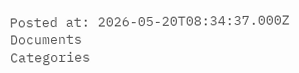Posted at: 2026-05-20T08:34:37.000Z
Documents
Categories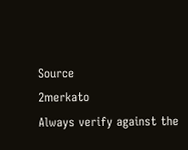Source
2merkato
Always verify against the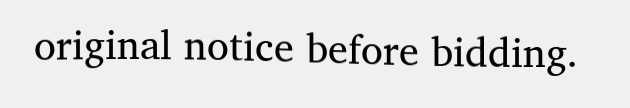original notice before bidding.